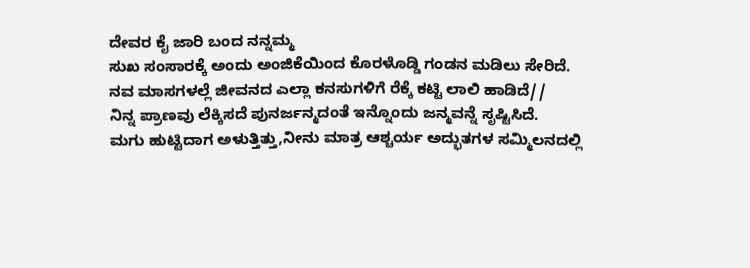ದೇವರ ಕೈ ಜಾರಿ ಬಂದ ನನ್ನಮ್ಮ
ಸುಖ ಸಂಸಾರಕ್ಕೆ ಅಂದು ಅಂಜಿಕೆಯಿಂದ ಕೊರಳೊಡ್ಡಿ ಗಂಡನ ಮಡಿಲು ಸೇರಿದೆ.
ನವ ಮಾಸಗಳಲ್ಲೆ ಜೀವನದ ಎಲ್ಲಾ ಕನಸುಗಳಿಗೆ ರೆಕ್ಕೆ ಕಟ್ಟಿ ಲಾಲಿ ಹಾಡಿದೆ//
ನಿನ್ನ ಪ್ರಾಣವು ಲೆಕ್ಕಿಸದೆ ಪುನರ್ಜನ್ಮದಂತೆ ಇನ್ನೊಂದು ಜನ್ಮವನ್ನೆ ಸೃಷ್ಟಿಸಿದೆ.
ಮಗು ಹುಟ್ಟಿದಾಗ ಅಳುತ್ತಿತ್ತು,ನೀನು ಮಾತ್ರ ಆಶ್ಚರ್ಯ ಅದ್ಭುತಗಳ ಸಮ್ಮಿಲನದಲ್ಲಿ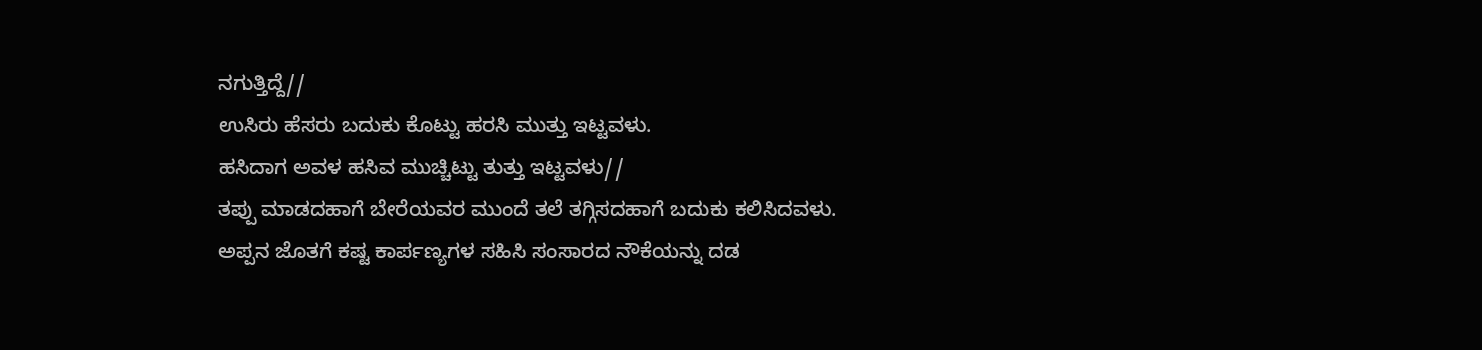ನಗುತ್ತಿದ್ದೆ//
ಉಸಿರು ಹೆಸರು ಬದುಕು ಕೊಟ್ಟು ಹರಸಿ ಮುತ್ತು ಇಟ್ಟವಳು.
ಹಸಿದಾಗ ಅವಳ ಹಸಿವ ಮುಚ್ಚಿಟ್ಟು ತುತ್ತು ಇಟ್ಟವಳು//
ತಪ್ಪು ಮಾಡದಹಾಗೆ ಬೇರೆಯವರ ಮುಂದೆ ತಲೆ ತಗ್ಗಿಸದಹಾಗೆ ಬದುಕು ಕಲಿಸಿದವಳು.
ಅಪ್ಪನ ಜೊತಗೆ ಕಷ್ಟ ಕಾರ್ಪಣ್ಯಗಳ ಸಹಿಸಿ ಸಂಸಾರದ ನೌಕೆಯನ್ನು ದಡ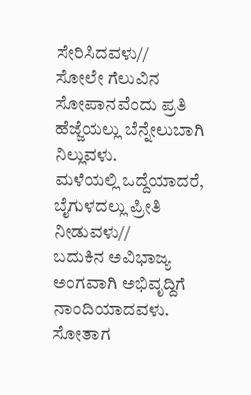ಸೇರಿಸಿದವಳು//
ಸೋಲೇ ಗೆಲುವಿನ ಸೋಪಾನವೆಂದು ಪ್ರತಿ ಹೆಜ್ಜೆಯಲ್ಲು ಬೆನ್ನೇಲುಬಾಗಿ ನಿಲ್ಲುವಳು.
ಮಳೆಯಲ್ಲಿ ಒದ್ದೆಯಾದರೆ, ಬೈಗುಳದಲ್ಲು ಪ್ರೀತಿ ನೀಡುವಳು//
ಬದುಕಿನ ಅವಿಭಾಜ್ಯ ಅಂಗವಾಗಿ ಅಭಿವೃದ್ದಿಗೆ ನಾಂದಿಯಾದವಳು.
ಸೋತಾಗ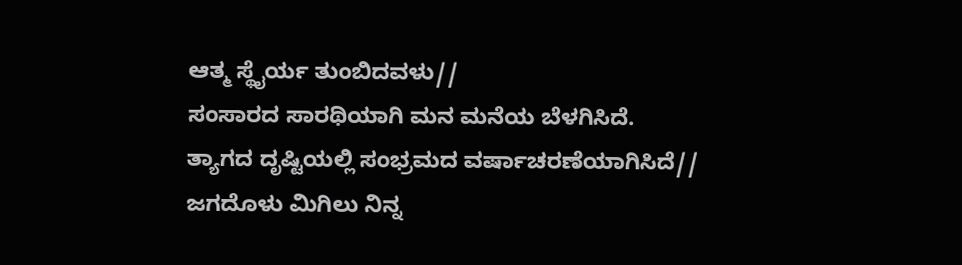ಆತ್ಮ ಸ್ಥೈರ್ಯ ತುಂಬಿದವಳು//
ಸಂಸಾರದ ಸಾರಥಿಯಾಗಿ ಮನ ಮನೆಯ ಬೆಳಗಿಸಿದೆ.
ತ್ಯಾಗದ ದೃಷ್ಟಿಯಲ್ಲಿ ಸಂಭ್ರಮದ ವರ್ಷಾಚರಣೆಯಾಗಿಸಿದೆ//
ಜಗದೊಳು ಮಿಗಿಲು ನಿನ್ನ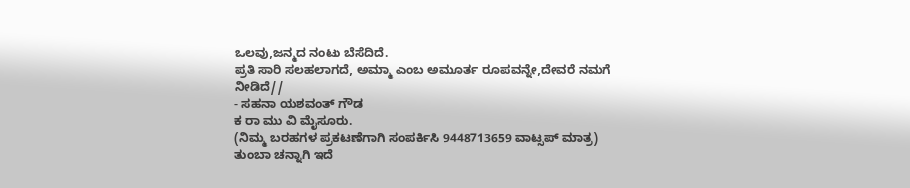ಒಲವು,ಜನ್ಮದ ನಂಟು ಬೆಸೆದಿದೆ.
ಪ್ರತಿ ಸಾರಿ ಸಲಹಲಾಗದೆ, ಅಮ್ಮಾ ಎಂಬ ಅಮೂರ್ತ ರೂಪವನ್ನೇ,ದೇವರೆ ನಮಗೆ ನೀಡಿದೆ//
- ಸಹನಾ ಯಶವಂತ್ ಗೌಡ
ಕ ರಾ ಮು ವಿ ಮೈಸೂರು.
(ನಿಮ್ಮ ಬರಹಗಳ ಪ್ರಕಟಣೆಗಾಗಿ ಸಂಪರ್ಕಿಸಿ 9448713659 ವಾಟ್ಸಪ್ ಮಾತ್ರ)
ತುಂಬಾ ಚನ್ನಾಗಿ ಇದೆ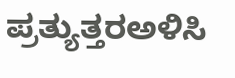ಪ್ರತ್ಯುತ್ತರಅಳಿಸಿ